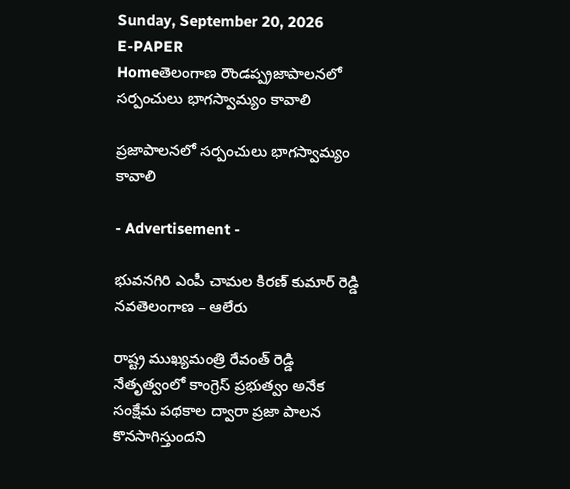Sunday, September 20, 2026
E-PAPER
Homeతెలంగాణ రౌండప్ప్రజాపాలనలో సర్పంచులు భాగస్వామ్యం కావాలి

ప్రజాపాలనలో సర్పంచులు భాగస్వామ్యం కావాలి

- Advertisement -

భువనగిరి ఎంపీ చామల కిరణ్ కుమార్ రెడ్డి
నవతెలంగాణ – ఆలేరు

రాష్ట్ర ముఖ్యమంత్రి రేవంత్ రెడ్డి నేతృత్వంలో కాంగ్రెస్ ప్రభుత్వం అనేక సంక్షేమ పథకాల ద్వారా ప్రజా పాలన కొనసాగిస్తుందని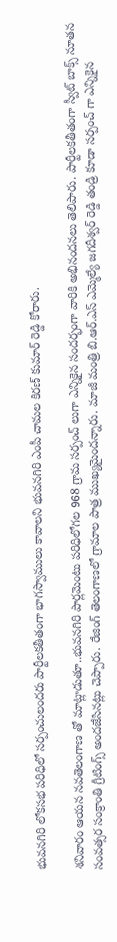భువనగిరి లోకసభ పరిధిలో సర్పంచులందరు పార్టీలకతీతంగా భాగస్వాములు కావాలని భువనగిరి ఎంపీ చామల కిరణ్ కుమార్ రెడ్డి కోరారు.

శనివారం ఆయన నవతెలంగాణ తో మాట్లాడుతూ..భువనగిరి పార్లమెంటు పరిధిలోగల 968 గ్రామ సర్పంచ్ లుగా ఎన్నికైన సందర్భంగా వారికి అభినందనలు తెలిపారు. పార్టీలకతీతంగా స్వీట్ బాక్స్ నూతన సంవత్సర సంక్రాంతి గ్రీటింగ్స్ అందజేసినట్లు చెప్పారు. రేజింగ్ తెలంగాణలో గ్రామాల పాత్ర ముఖ్యమైందన్నారు. మాజీ మంత్రి బి.ఆర్.ఎస్ ఎమ్మెల్యే జగదీశ్వర్ రెడ్డి తండ్రి కూడా సర్పంచ్ గా ఎన్నికైన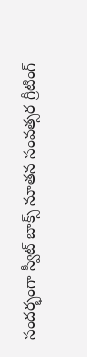సందర్భంగా స్వీట్ బాక్స్ నూతన సంవత్సర గ్రీటింగ్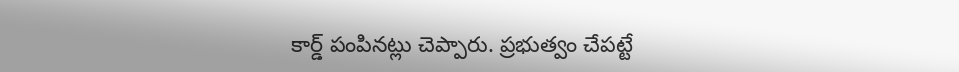కార్డ్ పంపినట్లు చెప్పారు. ప్రభుత్వం చేపట్టే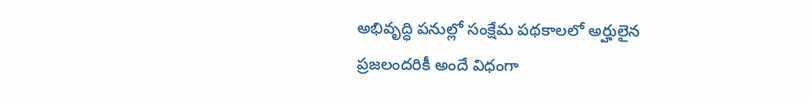అభివృద్ధి పనుల్లో సంక్షేమ పథకాలలో అర్హులైన ప్రజలందరికీ అందే విధంగా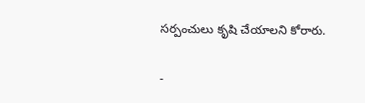సర్పంచులు కృషి చేయాలని కోరారు.

-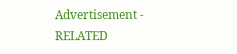Advertisement -
RELATED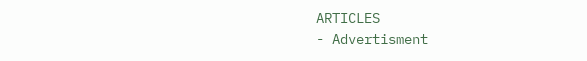ARTICLES
- Advertisment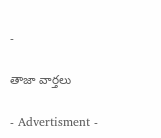-

తాజా వార్తలు

- Advertisment -